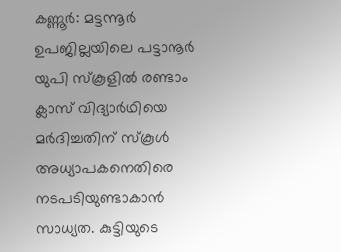കണ്ണൂര്‍: മട്ടന്നൂര്‍ ഉപജില്ലയിലെ പട്ടാനൂര്‍ യുപി സ്‌കൂളില്‍ രണ്ടാം ക്ലാസ് വിദ്യാര്‍ഥിയെ മര്‍ദിച്ചതിന് സ്‌കൂള്‍ അധ്യാപകനെതിരെ നടപടിയുണ്ടാകാന്‍ സാധ്യത. കുട്ടിയുടെ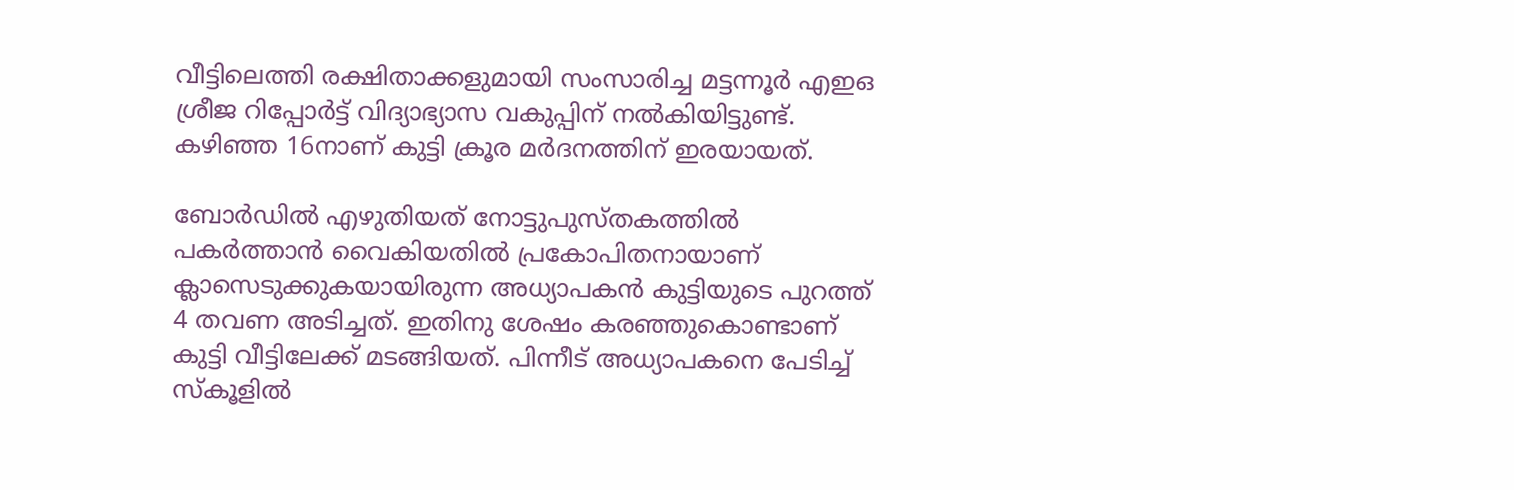വീട്ടിലെത്തി രക്ഷിതാക്കളുമായി സംസാരിച്ച മട്ടന്നൂര്‍ എഇഒ ശ്രീജ റിപ്പോര്‍ട്ട് വിദ്യാഭ്യാസ വകുപ്പിന് നല്‍കിയിട്ടുണ്ട്. കഴിഞ്ഞ 16നാണ് കുട്ടി ക്രൂര മര്‍ദനത്തിന് ഇരയായത്.

ബോര്‍ഡില്‍ എഴുതിയത് നോട്ടുപുസ്തകത്തില്‍ പകര്‍ത്താന്‍ വൈകിയതില്‍ പ്രകോപിതനായാണ് ക്ലാസെടുക്കുകയായിരുന്ന അധ്യാപകന്‍ കുട്ടിയുടെ പുറത്ത് 4 തവണ അടിച്ചത്. ഇതിനു ശേഷം കരഞ്ഞുകൊണ്ടാണ് കുട്ടി വീട്ടിലേക്ക് മടങ്ങിയത്. പിന്നീട് അധ്യാപകനെ പേടിച്ച് സ്‌കൂളില്‍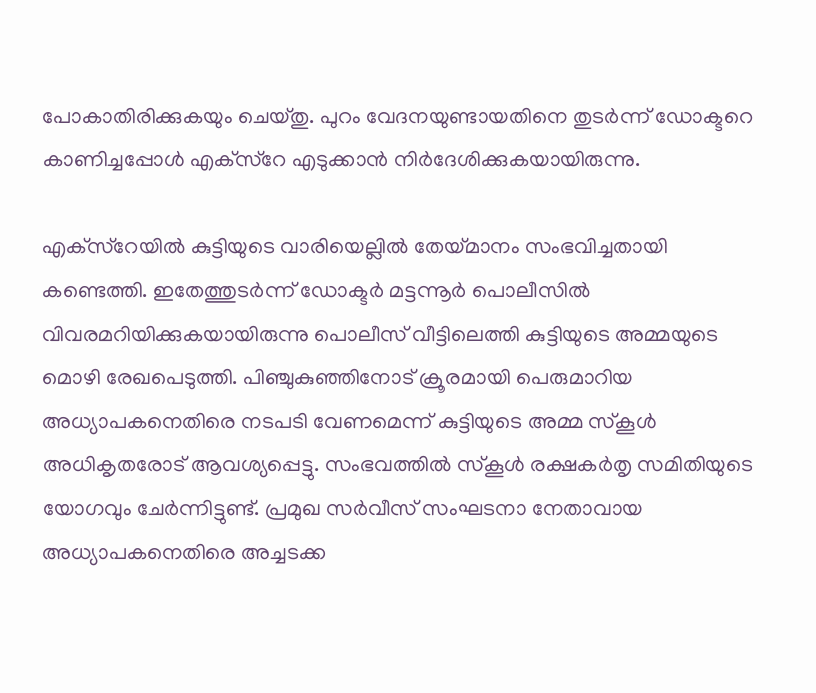പോകാതിരിക്കുകയും ചെയ്തു. പുറം വേദനയുണ്ടായതിനെ തുടര്‍ന്ന് ഡോക്ടറെ കാണിച്ചപ്പോള്‍ എക്‌സ്‌റേ എടുക്കാന്‍ നിര്‍ദേശിക്കുകയായിരുന്നു.

എക്‌സ്‌റേയില്‍ കുട്ടിയുടെ വാരിയെല്ലില്‍ തേയ്മാനം സംഭവിച്ചതായി കണ്ടെത്തി. ഇതേത്തുടര്‍ന്ന് ഡോക്ടര്‍ മട്ടന്നൂര്‍ പൊലീസില്‍ വിവരമറിയിക്കുകയായിരുന്നു പൊലീസ് വീട്ടിലെത്തി കുട്ടിയുടെ അമ്മയുടെ മൊഴി രേഖപെടുത്തി. പിഞ്ചുകുഞ്ഞിനോട് ക്രൂരമായി പെരുമാറിയ അധ്യാപകനെതിരെ നടപടി വേണമെന്ന് കുട്ടിയുടെ അമ്മ സ്‌കൂള്‍ അധികൃതരോട് ആവശ്യപ്പെട്ടു. സംഭവത്തില്‍ സ്‌കൂള്‍ രക്ഷകര്‍തൃ സമിതിയുടെ യോഗവും ചേര്‍ന്നിട്ടുണ്ട്. പ്രമുഖ സര്‍വീസ് സംഘടനാ നേതാവായ അധ്യാപകനെതിരെ അച്ചടക്ക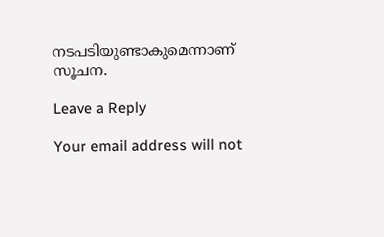നടപടിയുണ്ടാകുമെന്നാണ് സൂചന.

Leave a Reply

Your email address will not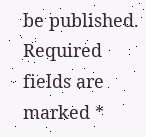be published. Required fields are marked *